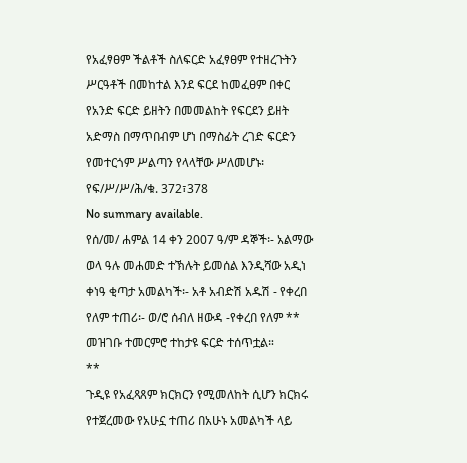የአፈፃፀም ችልቶች ስለፍርድ አፈፃፀም የተዘረጉትን ሥርዓቶች በመከተል እንደ ፍርደ ከመፈፀም በቀር የአንድ ፍርድ ይዘትን በመመልከት የፍርደን ይዘት አድማስ በማጥበብም ሆነ በማስፊት ረገድ ፍርድን የመተርጎም ሥልጣን የላላቸው ሥለመሆኑ፡የፍ/ሥ/ሥ/ሕ/ቁ. 372፣378
No summary available.
የሰ/መ/ ሐምል 14 ቀን 2007 ዓ/ም ዳኞች፡- አልማው ወላ ዓሉ መሐመድ ተኽሉት ይመሰል እንዲሻው አዲነ ቀነዓ ቂጣታ አመልካች፡- አቶ አብድሽ አዱሽ - የቀረበ የለም ተጠሪ፡- ወ/ሮ ሰብለ ዘውዳ -የቀረበ የለም **
መዝገቡ ተመርምሮ ተከታዩ ፍርድ ተሰጥቷል።
**
ጉዲዩ የአፈጻጸም ክርክርን የሚመለከት ሲሆን ክርክሩ የተጀረመው የአሁኗ ተጠሪ በአሁኑ አመልካች ላይ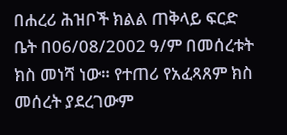በሐረሪ ሕዝቦች ክልል ጠቅላይ ፍርድ ቤት በ06/08/2002 ዓ/ም በመሰረቱት ክስ መነሻ ነው። የተጠሪ የአፈጻጸም ክስ መሰረት ያደረገውም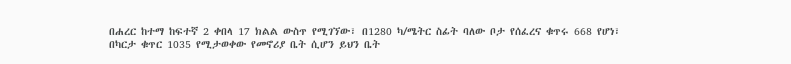በሐረር ከተማ ከፍተኛ 2 ቀበላ 17 ክልል ውስጥ የሚገኘው፣ በ1280 ካ/ሜትር ስፊት ባለው ቦታ የሰፈረና ቁጥሩ 668 የሆነ፣ በካርታ ቁጥር 1035 የሚታወቀው የመኖሪያ ቤት ሲሆን ይህን ቤት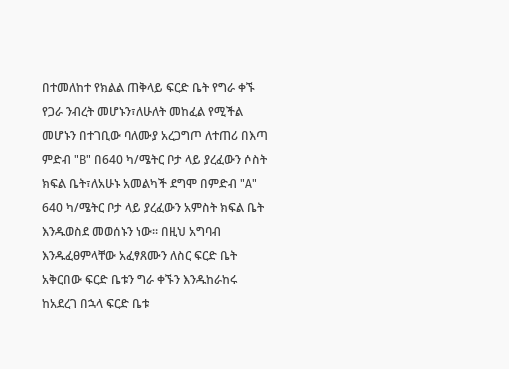በተመለከተ የክልል ጠቅላይ ፍርድ ቤት የግራ ቀኙ የጋራ ንብረት መሆኑን፣ለሁለት መከፈል የሚችል መሆኑን በተገቢው ባለሙያ አረጋግጦ ለተጠሪ በእጣ ምድብ "B" በ640 ካ/ሜትር ቦታ ላይ ያረፈውን ሶስት ክፍል ቤት፣ለአሁኑ አመልካች ደግሞ በምድብ "A" 640 ካ/ሜትር ቦታ ላይ ያረፈውን አምስት ክፍል ቤት እንዱወስደ መወሰኑን ነው። በዚህ አግባብ እንዱፈፀምላቸው አፈፃጸሙን ለስር ፍርድ ቤት አቅርበው ፍርድ ቤቱን ግራ ቀኙን እንዱከራከሩ ከአደረገ በኋላ ፍርድ ቤቱ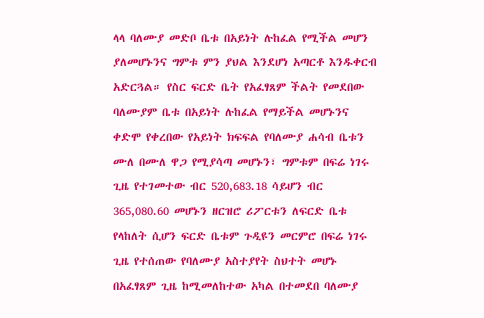ላላ ባለሙያ መድቦ ቤቱ በአይነት ሉከፈል የሚችል መሆን ያለመሆኑንና ግምቱ ምን ያህል እንደሆነ አጣርቶ እንዱቀርብ አድርጓል። የስር ፍርድ ቤት የአፈፃጸም ችልት የመደበው ባለሙያም ቤቱ በአይነት ሉከፈል የማይችል መሆኑንና ቀድሞ የቀረበው የአይነት ክፍፍል የባለሙያ ሐሳብ ቤቱን ሙለ በሙለ ዋጋ የሚያሳጣ መሆኑን፣ ግምቱም በፍሬ ነገሩ ጊዜ የተገመተው ብር 520,683.18 ሳይሆን ብር 365,080.60 መሆኑን ዘርዝሮ ሪፖርቱን ለፍርድ ቤቱ የላከለት ሲሆን ፍርድ ቤቱም ጉዲዩን መርምሮ በፍሬ ነገሩ ጊዜ የተሰጠው የባለሙያ አስተያየት ስህተት መሆኑ በአፈፃጸም ጊዜ ከሚመለከተው አካል በተመደበ ባለሙያ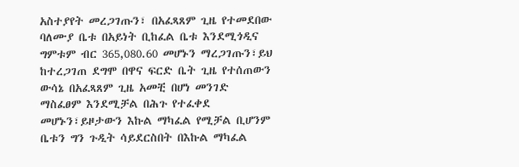አስተያየት መረጋገጡን፣ በአፈጻጸም ጊዜ የተመደበው ባለሙያ ቤቱ በአይነት ቢከፈል ቤቱ እንደሚጎዲና ግምቱም ብር 365,080.60 መሆኑን ማረጋገጡን፣ይህ ከተረጋገጠ ደግሞ በዋና ፍርድ ቤት ጊዜ የተሰጠውን ውሳኔ በአፈጻጸም ጊዜ አመቺ በሆነ መንገድ ማስፈፀም እንደሚቻል በሕጉ የተፈቀደ መሆኑን፣ይዞታውን እኩል ማካፈል የሚቻል ቢሆንም ቤቱን ግን ጉዲት ሳይደርስበት በእኩል ማካፈል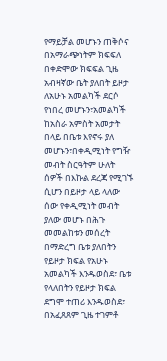የማይቻል መሆኑን ጠቅሶና በአማራጭነትም ክፍፍለ በቀድሞው ክፍፍል ጊዜ አብዛኛው ቤት ያለበት ይዞታ ለአሁኑ አመልካች ደርሶ የነበረ መሆኑን፣አመልካች ከአስራ አምስት አመታት በላይ በቤቱ እየኖሩ ያለ መሆኑን፣በቀዲሚነት የግዥ መብት ስርዓትም ሁለት ሰዎች በእኩል ደረጃ የሚገኙ ሲሆን በይዞታ ላይ ላለው ሰው የቀዲሚነት መብት ያለው መሆኑ በሕጉ መመልከቱን መሰረት በማድረግ ቤቱ ያለበትን የይዞታ ክፍል የአሁኑ አመልካች እንዱወስደ፣ ቤቱ የላለበትን የይዞታ ክፍል ደግሞ ተጠሪ እንዱወስደ፣ በአፈጸጸም ጊዜ ተገምቶ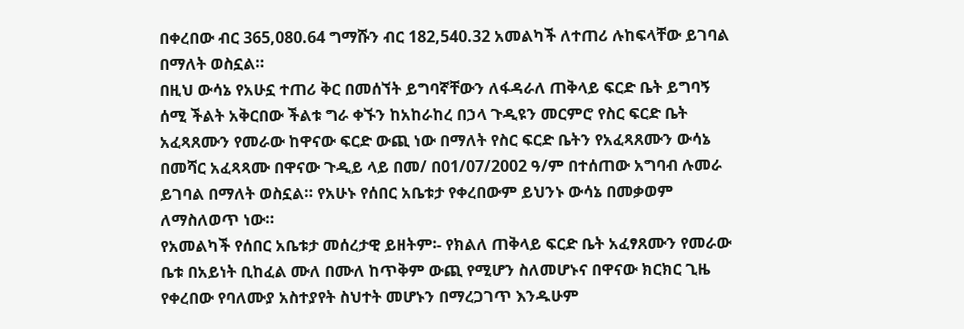በቀረበው ብር 365,080.64 ግማሹን ብር 182,540.32 አመልካች ለተጠሪ ሉከፍላቸው ይገባል በማለት ወስኗል።
በዚህ ውሳኔ የአሁኗ ተጠሪ ቅር በመሰኘት ይግባኛቸውን ለፋዳራለ ጠቅላይ ፍርድ ቤት ይግባኝ ሰሚ ችልት አቅርበው ችልቱ ግራ ቀኙን ከአከራከረ በኃላ ጉዲዩን መርምሮ የስር ፍርድ ቤት አፈጻጸሙን የመራው ከዋናው ፍርድ ውጪ ነው በማለት የስር ፍርድ ቤትን የአፈጻጸሙን ውሳኔ በመሻር አፈጻጻሙ በዋናው ጉዲይ ላይ በመ/ በ01/07/2002 ዓ/ም በተሰጠው አግባብ ሉመራ ይገባል በማለት ወስኗል። የአሁኑ የሰበር አቤቱታ የቀረበውም ይህንኑ ውሳኔ በመቃወም ለማስለወጥ ነው።
የአመልካች የሰበር አቤቱታ መሰረታዊ ይዘትም፡- የክልለ ጠቅላይ ፍርድ ቤት አፈፃጸሙን የመራው ቤቱ በአይነት ቢከፈል ሙለ በሙለ ከጥቅም ውጪ የሚሆን ስለመሆኑና በዋናው ክርክር ጊዜ የቀረበው የባለሙያ አስተያየት ስህተት መሆኑን በማረጋገጥ እንዱሁም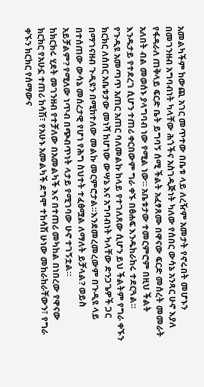አመልካችም ከውጪ አገር መጥተው በቤቱ ላይ ለረዥም አመታት የኖሩበት መሆኑን በመገንዘብ አግባብነት ካላቸው ሕጎችና አስገዲጅነት ካለው የሰበር ውሳኔ አንጻር ሁኖ እያለ የፋዳራለ ጠቅላይ ፍርድ ቤት ይግባኝ ሰሚ ችልት አፈፃጸሙ በዋናው ፍርድ መሰረት መመራት አለበት ብል መወሰኑ ያላግባብ ነው የሚል ነው። አቤቱታው ተመርምሮም በዚህ ችልት እንዱታይ የተደረገ ሲሆን ተጠሪ ቀርበውም ግራ ቀኙ በፅሐፍ እንዱከራከሩ ተደርጓል።
የጉዲዩ አመጣጥ አጠር አጠር ባለመልኩ ከላይ የተገለጸው ሲሆን ይህ ችልትም የግራ ቀኙን ክርክር ለሰበር አቤቱታው መነሻ ከሆነው ውሣኔ እና አግባብነት ካላቸው ድንጋጌዎች ጋር በማገናዘብ ጉዲዩን በሚከተለው መልኩ መርምሮታል።እንደመረመረውም በጉዲዩ ላይ በተሰጠው ውሳኔ መሰረታዊ የሆነ የሕግ ስህተት ተፈፅሟል ለማለት ይቻላል? ወይስ አይቻልም? የሚለው ነጥብ በጭብጥነት ላታይ የሚገባው ሁኖ ተገኝቷል።
ከክርክሩ ሂደት መገንዘብ የተቻለው በአመልካች እና በተጠሪ መካከል በነበረው የዋናው ክርክር የአሁኗ ተጠሪ ከሳሽ፣ የአሁኑ አመልካች ደግሞ ተከሳሽ ሁነው መከራከራቸውን፣ የግራ ቀኙን ክርክር የሰማውና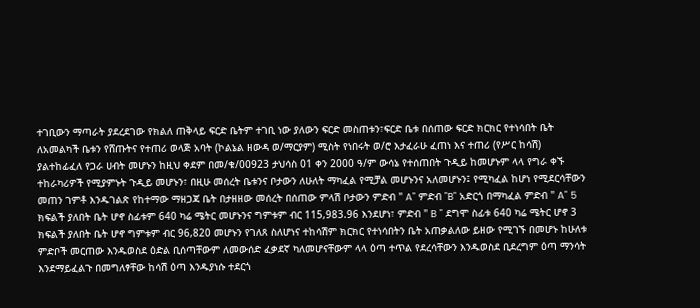ተገቢውን ማጣራት ያደረደገው የክልለ ጠቅላይ ፍርድ ቤትም ተገቢ ነው ያለውን ፍርድ መስጠቱን፣ፍርድ ቤቱ በሰጠው ፍርድ ክርክር የተነሳበት ቤት ለአመልካች ቤቱን የሸጡትና የተጠሪ ወላጅ አባት (ኮልኔል ዘውዳ ወ/ማርያም) ሚስት የነበሩት ወ/ሮ እታፈራሁ ፈጠነ እና ተጠሪ (የሥር ከሳሽ) ያልተከፊፈለ የጋራ ሀብት መሆኑን ከዚህ ቀደም በመ/ቁ/00923 ታህሳስ 01 ቀን 2000 ዓ/ም ውሳኔ የተሰጠበት ጉዲይ ከመሆኑም ላላ የግራ ቀኙ ተከራካሪዎች የሚያምኑት ጉዲይ መሆኑን፣ በዚሁ መሰረት ቤቱንና ቦታውን ለሁለት ማካፈል የሚቻል መሆኑንና አለመሆኑን፤ የሚካፈል ከሆነ የሚደርሳቸውን መጠን ገምቶ እንዱገልጽ የከተማው ማዘጋጃ ቤት በታዘዘው መሰረት በሰጠው ምላሽ ቦታውን ምድብ " A" ምድብ "B" አድርጎ በማካፈል ምድብ " A" 5 ክፍልች ያለበት ቤት ሆኖ ስፊቱም 640 ካሬ ሜትር መሆኑንና ግምቱም ብር 115,983.96 እንደሆነ፣ ምድብ " B " ደግሞ ስፊቱ 640 ካሬ ሜትር ሆኖ 3 ክፍልች ያለበት ቤት ሆኖ ግምቱም ብር 96,820 መሆኑን የገለጸ ስለሆነና ተከሳሽም ክርክር የተነሳበትን ቤት አጠቃልለው ይዘው የሚገኙ በመሆኑ ከሁለቱ ምድቦች መርጠው እንዱወስደ ዕድል ቢሰጣቸውም ለመውሰድ ፈቃደኛ ካለመሆናቸውም ላላ ዕጣ ተጥል የደረሳቸውን እንዱወስደ ቢደረግም ዕጣ ማንሳት እንደማይፈልጉ በመግለፃቸው ከሳሽ ዕጣ እንዱያነሱ ተደርጎ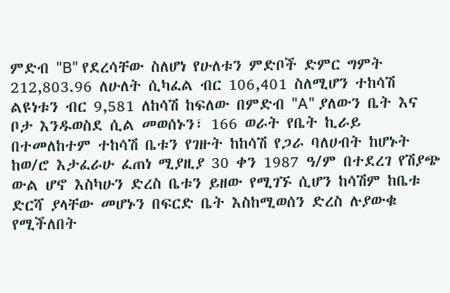ምድብ "B" የደረሳቸው ስለሆነ የሁለቱን ምድቦች ድምር ግምት 212,803.96 ለሁለት ሲካፈል ብር 106,401 ስለሚሆን ተከሳሽ ልዩነቱን ብር 9,581 ለከሳሽ ከፍለው በምድብ "A" ያለውን ቤት እና ቦታ እንዱወስደ ሲል መወሰኑን፣ 166 ወራት የቤት ኪራይ በተመለከተም ተከሳሽ ቤቱን የገዙት ከከሳሽ የጋራ ባለሀብት ከሆኑት ከወ/ሮ እታፈራሁ ፈጠነ ሚያዚያ 30 ቀን 1987 ዓ/ም በተደረገ የሽያጭ ውል ሆኖ እስካሁን ድረስ ቤቱን ይዘው የሚገኙ ሲሆን ከሳሽም ከቤቱ ድርሻ ያላቸው መሆኑን በፍርድ ቤት እስከሚወሰን ድረስ ሉያውቁ የሚችለበት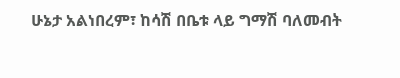ሁኔታ አልነበረም፣ ከሳሽ በቤቱ ላይ ግማሽ ባለመብት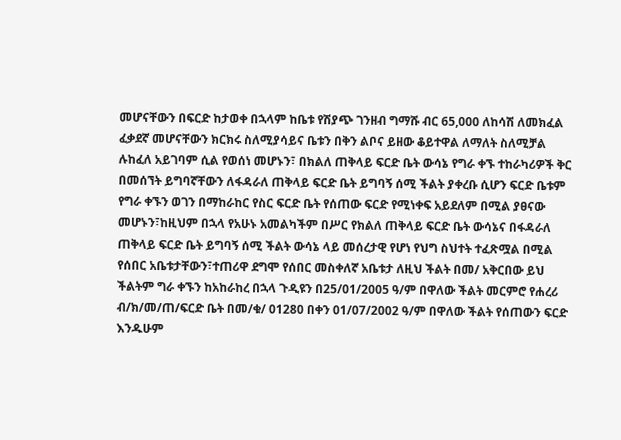መሆናቸውን በፍርድ ከታወቀ በኋላም ከቤቱ የሽያጭ ገንዘብ ግማሹ ብር 65,000 ለከሳሽ ለመክፈል ፈቃደኛ መሆናቸውን ክርክሩ ስለሚያሳይና ቤቱን በቅን ልቦና ይዘው ቆይተዋል ለማለት ስለሚቻል ሉከፈለ አይገባም ሲል የወሰነ መሆኑን፣ በክልለ ጠቅላይ ፍርድ ቤት ውሳኔ የግራ ቀኙ ተከራካሪዎች ቅር በመሰኘት ይግባኛቸውን ለፋዳራለ ጠቅላይ ፍርድ ቤት ይግባኝ ሰሚ ችልት ያቀረቡ ሲሆን ፍርድ ቤቱም የግራ ቀኙን ወገን በማከራከር የስር ፍርድ ቤት የሰጠው ፍርድ የሚነቀፍ አይደለም በሚል ያፀናው መሆኑን፣ከዚህም በኋላ የአሁኑ አመልካችም በሥር የክልለ ጠቅላይ ፍርድ ቤት ውሳኔና በፋዳራለ ጠቅላይ ፍርድ ቤት ይግባኝ ሰሚ ችልት ውሳኔ ላይ መሰረታዊ የሆነ የህግ ስህተት ተፈጽሟል በሚል የሰበር አቤቱታቸውን፣ተጠሪዋ ደግሞ የሰበር መስቀለኛ አቤቱታ ለዚህ ችልት በመ/ አቅርበው ይህ ችልትም ግራ ቀኙን ከአከራከረ በኋላ ጉዲዩን በ25/01/2005 ዓ/ም በዋለው ችልት መርምሮ የሐረሪ ብ/ክ/መ/ጠ/ፍርድ ቤት በመ/ቁ/ 01280 በቀን 01/07/2002 ዓ/ም በዋለው ችልት የሰጠውን ፍርድ እንዱሁም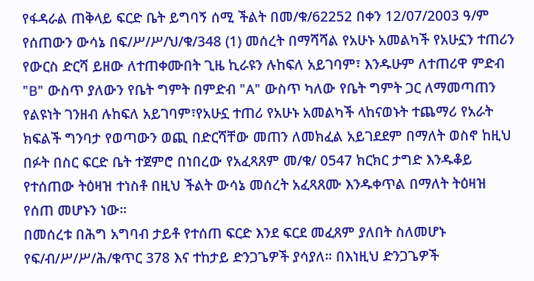የፋዳራል ጠቅላይ ፍርድ ቤት ይግባኝ ሰሚ ችልት በመ/ቁ/62252 በቀን 12/07/2003 ዓ/ም የሰጠውን ውሳኔ በፍ/ሥ/ሥ/ህ/ቁ/348 (1) መሰረት በማሻሻል የአሁኑ አመልካች የአሁኗን ተጠሪን የውርስ ድርሻ ይዘው ለተጠቀሙበት ጊዜ ኪራዩን ሉከፍለ አይገባም፣ እንዱሁም ለተጠሪዋ ምድብ "B" ውስጥ ያለውን የቤት ግምት በምድብ "A" ውስጥ ካለው የቤት ግምት ጋር ለማመጣጠን የልዩነት ገንዘብ ሉከፍለ አይገባም፣የአሁኗ ተጠሪ የአሁኑ አመልካች ላከናወኑት ተጨማሪ የአራት ክፍልች ግንባታ የወጣውን ወጪ በድርሻቸው መጠን ለመክፈል አይገደደም በማለት ወስኖ ከዚህ በፉት በስር ፍርድ ቤት ተጀምሮ በነበረው የአፈጻጸም መ/ቁ/ 0547 ክርክር ታግድ እንዱቆይ የተሰጠው ትዕዛዝ ተነስቶ በዚህ ችልት ውሳኔ መሰረት አፈጻጸሙ እንዱቀጥል በማለት ትዕዛዝ የሰጠ መሆኑን ነው።
በመሰረቱ በሕግ አግባብ ታይቶ የተሰጠ ፍርድ እንደ ፍርደ መፈጸም ያለበት ስለመሆኑ የፍ/ብ/ሥ/ሥ/ሕ/ቁጥር 378 እና ተከታይ ድንጋጌዎች ያሳያለ። በእነዚህ ድንጋጌዎች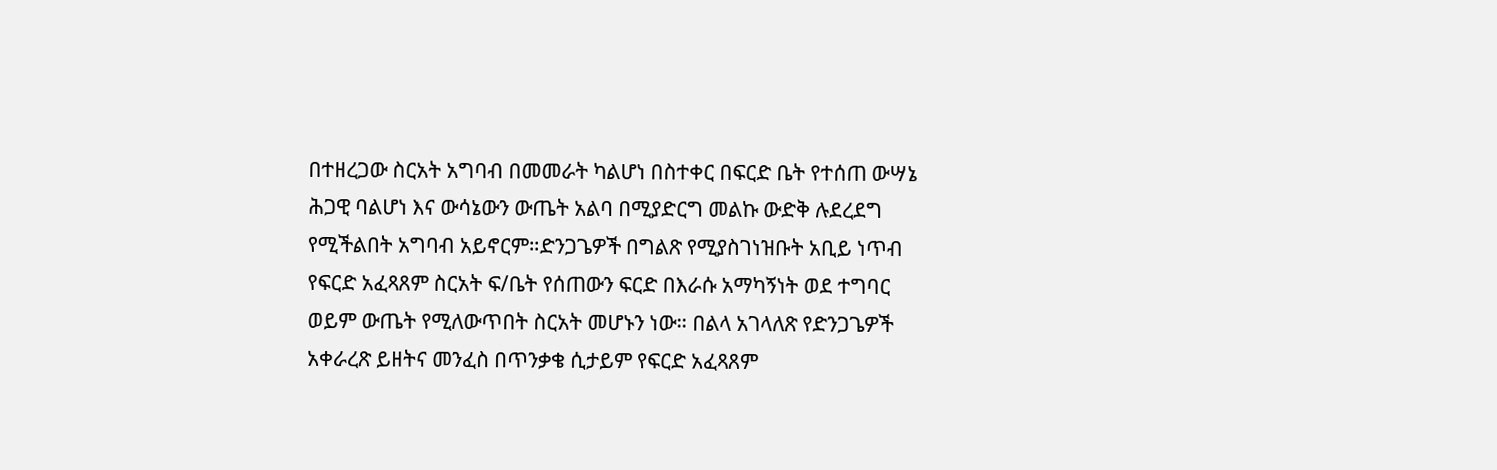በተዘረጋው ስርአት አግባብ በመመራት ካልሆነ በስተቀር በፍርድ ቤት የተሰጠ ውሣኔ ሕጋዊ ባልሆነ እና ውሳኔውን ውጤት አልባ በሚያድርግ መልኩ ውድቅ ሉደረደግ የሚችልበት አግባብ አይኖርም።ድንጋጌዎች በግልጽ የሚያስገነዝቡት አቢይ ነጥብ የፍርድ አፈጻጸም ስርአት ፍ/ቤት የሰጠውን ፍርድ በእራሱ አማካኝነት ወደ ተግባር ወይም ውጤት የሚለውጥበት ስርአት መሆኑን ነው። በልላ አገላለጽ የድንጋጌዎች አቀራረጽ ይዘትና መንፈስ በጥንቃቄ ሲታይም የፍርድ አፈጻጸም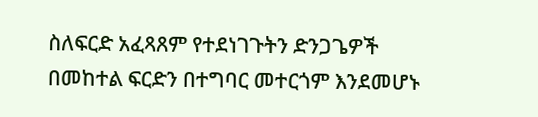ስለፍርድ አፈጻጸም የተደነገጉትን ድንጋጌዎች በመከተል ፍርድን በተግባር መተርጎም እንደመሆኑ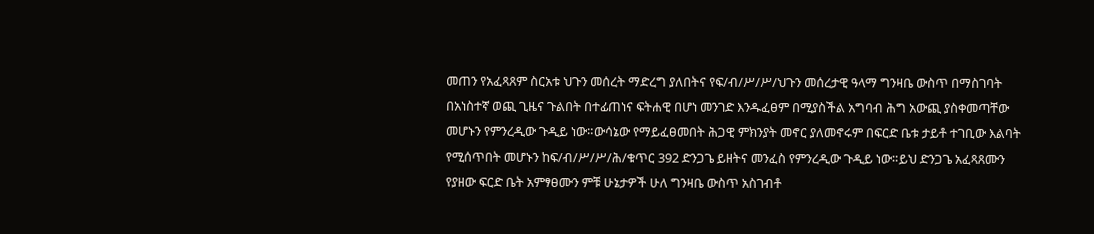መጠን የአፈጻጸም ስርአቱ ህጉን መሰረት ማድረግ ያለበትና የፍ/ብ/ሥ/ሥ/ህጉን መሰረታዊ ዓላማ ግንዛቤ ውስጥ በማስገባት በአነስተኛ ወጪ ጊዜና ጉልበት በተፊጠነና ፍትሐዊ በሆነ መንገድ እንዱፈፀም በሚያስችል አግባብ ሕግ አውጪ ያስቀመጣቸው መሆኑን የምንረዲው ጉዲይ ነው።ውሳኔው የማይፈፀመበት ሕጋዊ ምክንያት መኖር ያለመኖሩም በፍርድ ቤቱ ታይቶ ተገቢው እልባት የሚሰጥበት መሆኑን ከፍ/ብ/ሥ/ሥ/ሕ/ቁጥር 392 ድንጋጌ ይዘትና መንፈስ የምንረዲው ጉዲይ ነው።ይህ ድንጋጌ አፈጻጸሙን የያዘው ፍርድ ቤት አምፃፀሙን ምቹ ሁኔታዎች ሁለ ግንዛቤ ውስጥ አስገብቶ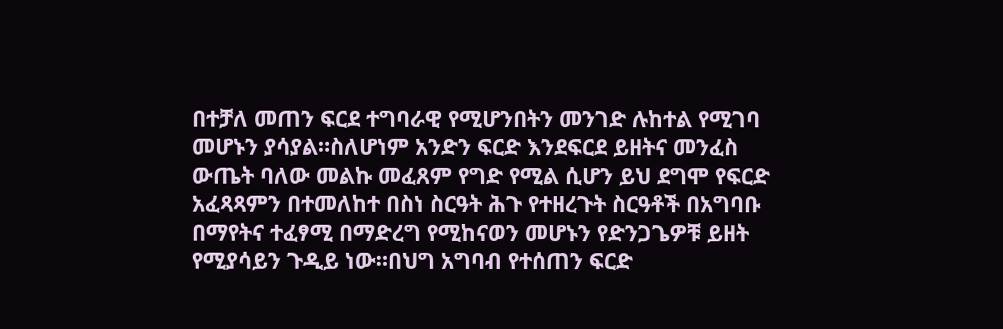በተቻለ መጠን ፍርደ ተግባራዊ የሚሆንበትን መንገድ ሉከተል የሚገባ መሆኑን ያሳያል።ስለሆነም አንድን ፍርድ እንደፍርደ ይዘትና መንፈስ ውጤት ባለው መልኩ መፈጸም የግድ የሚል ሲሆን ይህ ደግሞ የፍርድ አፈጻጻምን በተመለከተ በስነ ስርዓት ሕጉ የተዘረጉት ስርዓቶች በአግባቡ በማየትና ተፈፃሚ በማድረግ የሚከናወን መሆኑን የድንጋጌዎቹ ይዘት የሚያሳይን ጉዲይ ነው።በህግ አግባብ የተሰጠን ፍርድ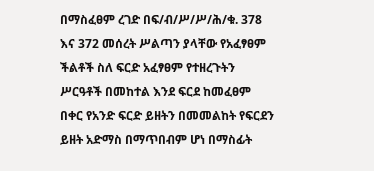በማስፈፀም ረገድ በፍ/ብ/ሥ/ሥ/ሕ/ቁ. 378 እና 372 መሰረት ሥልጣን ያላቸው የአፈፃፀም ችልቶች ስለ ፍርድ አፈፃፀም የተዘረጉትን ሥርዓቶች በመከተል እንደ ፍርደ ከመፈፀም በቀር የአንድ ፍርድ ይዘትን በመመልከት የፍርደን ይዘት አድማስ በማጥበብም ሆነ በማስፊት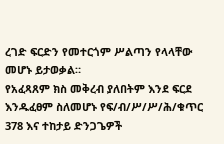ረገድ ፍርድን የመተርጎም ሥልጣን የላላቸው መሆኑ ይታወቃል።
የአፈጻጸም ክስ መቅረብ ያለበትም እንደ ፍርደ እንዱፈፀም ስለመሆኑ የፍ/ብ/ሥ/ሥ/ሕ/ቁጥር 378 እና ተከታይ ድንጋጌዎች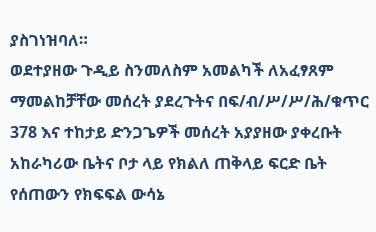ያስገነዝባለ።
ወደተያዘው ጉዲይ ስንመለስም አመልካች ለአፈፃጸም ማመልከቻቸው መሰረት ያደረጉትና በፍ/ብ/ሥ/ሥ/ሕ/ቁጥር 378 እና ተከታይ ድንጋጌዎች መሰረት አያያዘው ያቀረቡት አከራካሪው ቤትና ቦታ ላይ የክልለ ጠቅላይ ፍርድ ቤት የሰጠውን የክፍፍል ውሳኔ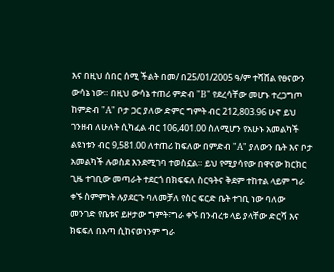እና በዚህ ሰበር ሰሚ ችልት በመ/ በ25/01/2005 ዓ/ም ተሻሸል የፀናውን ውሳኔ ነው። በዚህ ውሳኔ ተጠሪ ምድብ "B" የደረሳቸው መሆኑ ተረጋግጦ ከምድብ "A" ቦታ ጋር ያለው ድምር ግምት ብር 212,803.96 ሁኖ ይህ ገንዘብ ለሁለት ሲካፈል ብር 106,401.00 ስለሚሆን የአሁኑ አመልካች ልዩነቱን ብር 9,581.00 ለተጠሪ ከፍለው በምድብ "A" ያለውን ቤት እና ቦታ አመልካች ሉወስደ እንደሚገባ ተወስኗል። ይህ የሚያሳየው በዋናው ክርክር ጊዜ ተገቢው መጣራት ተደርጎ በክፍፍለ ስርዓትና ቅደም ተከተል ላይም ግራ ቀኙ ስምምነት ሉያደርጉ ባለመቻለ የስር ፍርድ ቤት ተገቢ ነው ባለው መንገድ የቤቱና ይዞታው ግምት፣ግራ ቀኙ በንብረቱ ላይ ያላቸው ድርሻ እና ክፍፍለ በእጣ ሲከናወነንም ግራ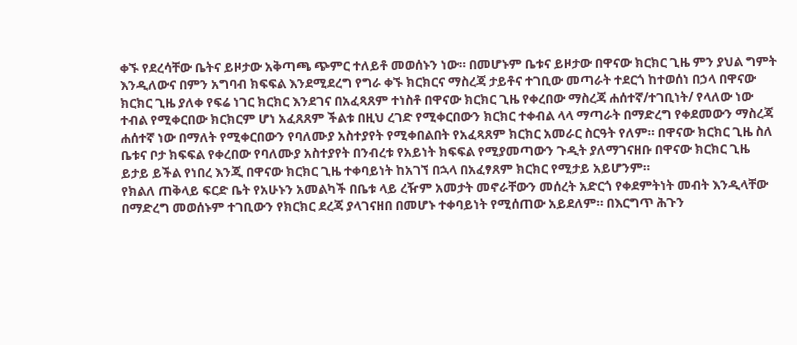ቀኙ የደረሳቸው ቤትና ይዞታው አቅጣጫ ጭምር ተለይቶ መወሰኑን ነው። በመሆኑም ቤቱና ይዞታው በዋናው ክርክር ጊዜ ምን ያህል ግምት እንዲለውና በምን አግባብ ክፍፍል እንደሚደረግ የግራ ቀኙ ክርክርና ማስረጃ ታይቶና ተገቢው መጣራት ተደርጎ ከተወሰነ በኃላ በዋናው ክርክር ጊዜ ያለቀ የፍሬ ነገር ክርክር እንደገና በአፈጻጸም ተነስቶ በዋናው ክርክር ጊዜ የቀረበው ማስረጃ ሐሰተኛ/ተገቢነት/ የላለው ነው ተብል የሚቀርበው ክርክርም ሆነ አፈጸጸም ችልቱ በዚህ ረገድ የሚቀርበውን ክርክር ተቀብል ላላ ማጣራት በማድረግ የቀደመውን ማስረጃ ሐሰተኛ ነው በማለት የሚቀርበውን የባለሙያ አስተያየት የሚቀበልበት የአፈጻጸም ክርክር አመራር ስርዓት የለም። በዋናው ክርክር ጊዜ ስለ ቤቱና ቦታ ክፍፍል የቀረበው የባለሙያ አስተያየት በንብረቱ የአይነት ክፍፍል የሚያመጣውን ጉዲት ያለማገናዘቡ በዋናው ክርክር ጊዜ ይታይ ይችል የነበረ እንጂ በዋናው ክርክር ጊዜ ተቀባይነት ከአገኘ በኋላ በአፈፃጸም ክርክር የሚታይ አይሆንም።
የክልለ ጠቅላይ ፍርድ ቤት የአሁኑን አመልካች በቤቱ ላይ ረዥም አመታት መኖራቸውን መሰረት አድርጎ የቀደምትነት መብት እንዲላቸው በማድረግ መወሰኑም ተገቢውን የክርክር ደረጃ ያላገናዘበ በመሆኑ ተቀባይነት የሚሰጠው አይደለም። በእርግጥ ሕጉን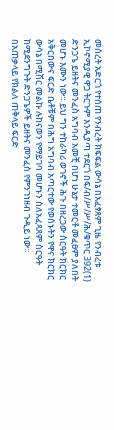መሰረት አድርጎ የተሰጠ የንብረት ክፍፍል ውሳኔ በአፈፃጸም ጊዜ የንብረቱ ኢኮኖሚያዊ ዋጋ ትርጉም እንዲያጣ ተደርጎ በፍ/ብ/ሥ/ሥ/ሕ/ቁጥር 392(1) ድንጋጌ ይዘትና መንፈስ አግባብ አመቺ በሆነ ሁኔታ ተመርቶ መፈፀም ያለበት መሆኑ እሙን ነው። ይህ ግን ተከራካሪ ወገኖች ሕጉ በዘረጋው ስርዓት ክርክር አቅርበውና ፍርድ ቤቶቹም በሕግ አግባብ አጣርተው የወሰኑትን የዋና ክርክር ውሳኔ በሚሽር መልኩ ሉከናወን የማይገባ መሆኑን ስለአፈጻጸም ስርዓት ከሚደንግጉት ድንጋጌዎች ይዘትና መንፈስ የምንገነዘብ ጉዲይ ነው።
በአጠቃላይ የክልለ ጠቅላይ ፍርድ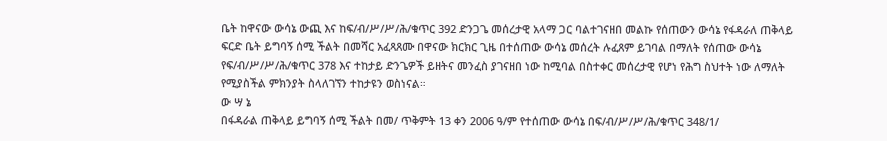ቤት ከዋናው ውሳኔ ውጪ እና ከፍ/ብ/ሥ/ሥ/ሕ/ቁጥር 392 ድንጋጌ መሰረታዊ አላማ ጋር ባልተገናዘበ መልኩ የሰጠውን ውሳኔ የፋዳራለ ጠቅላይ ፍርድ ቤት ይግባኝ ሰሚ ችልት በመሻር አፈጻጸሙ በዋናው ክርክር ጊዜ በተሰጠው ውሳኔ መሰረት ሉፈጸም ይገባል በማለት የሰጠው ውሳኔ የፍ/ብ/ሥ/ሥ/ሕ/ቁጥር 378 እና ተከታይ ድንጌዎች ይዘትና መንፈስ ያገናዘበ ነው ከሚባል በስተቀር መሰረታዊ የሆነ የሕግ ስህተት ነው ለማለት የሚያስችል ምክንያት ስላለገኘን ተከታዩን ወስነናል።
ው ሣ ኔ
በፋዳራል ጠቅላይ ይግባኝ ሰሚ ችልት በመ/ ጥቅምት 13 ቀን 2006 ዓ/ም የተሰጠው ውሳኔ በፍ/ብ/ሥ/ሥ/ሕ/ቁጥር 348/1/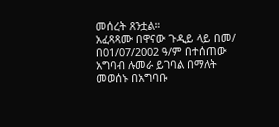መሰረት ጸንቷል።
አፈጻጻሙ በዋናው ጉዲይ ላይ በመ/ በ01/07/2002 ዓ/ም በተሰጠው አግባብ ሉመራ ይገባል በማለት መወሰኑ በአግባቡ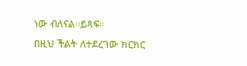ነው ብለናል።ይጻፍ።
በዚህ ችልት ለተደረገው ክርክር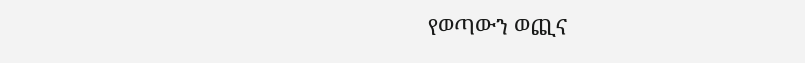የወጣውን ወጪና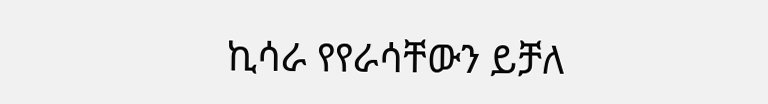ኪሳራ የየራሳቸውን ይቻለ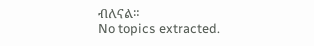ብለናል።
No topics extracted.